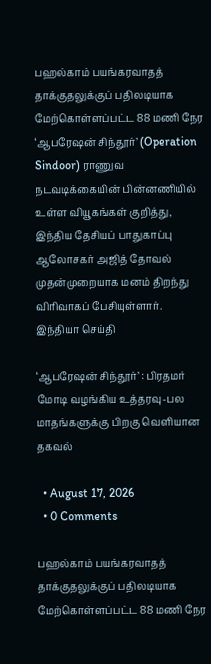பஹல்காம் பயங்கரவாதத் தாக்குதலுக்குப் பதிலடியாக மேற்கொள்ளப்பட்ட 88 மணி நேர ‘ஆபரேஷன் சிந்தூர்’ (Operation Sindoor) ராணுவ நடவடிக்கையின் பின்னணியில் உள்ள வியூகங்கள் குறித்து, இந்திய தேசியப் பாதுகாப்பு ஆலோசகர் அஜித் தோவல் முதன்முறையாக மனம் திறந்து விரிவாகப் பேசியுள்ளார். இந்தியா செய்தி

‘ஆபரேஷன் சிந்தூர்’ : பிரதமர் மோடி வழங்கிய உத்தரவு-பல மாதங்களுக்கு பிறகு வெளியான தகவல்

  • August 17, 2026
  • 0 Comments

பஹல்காம் பயங்கரவாதத் தாக்குதலுக்குப் பதிலடியாக மேற்கொள்ளப்பட்ட 88 மணி நேர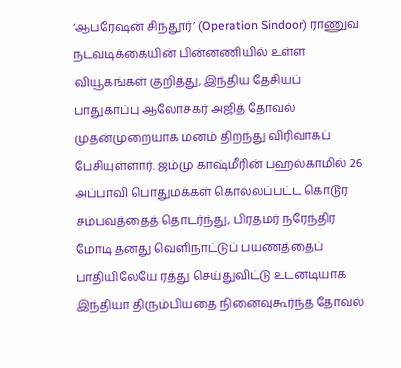‘ஆபரேஷன் சிந்தூர்’ (Operation Sindoor) ராணுவ நடவடிக்கையின் பின்னணியில் உள்ள வியூகங்கள் குறித்து, இந்திய தேசியப் பாதுகாப்பு ஆலோசகர் அஜித் தோவல் முதன்முறையாக மனம் திறந்து விரிவாகப் பேசியுள்ளார். ஜம்மு காஷ்மீரின் பஹல்காமில் 26 அப்பாவி பொதுமக்கள் கொல்லப்பட்ட கொடூர சம்பவத்தைத் தொடர்ந்து, பிரதமர் நரேந்திர மோடி தனது வெளிநாட்டுப் பயணத்தைப் பாதியிலேயே ரத்து செய்துவிட்டு உடனடியாக இந்தியா திரும்பியதை நினைவுகூர்ந்த தோவல்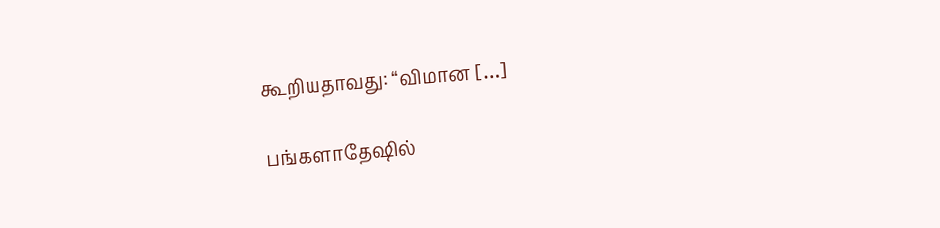கூறியதாவது: “விமான […]

பங்களாதேஷில்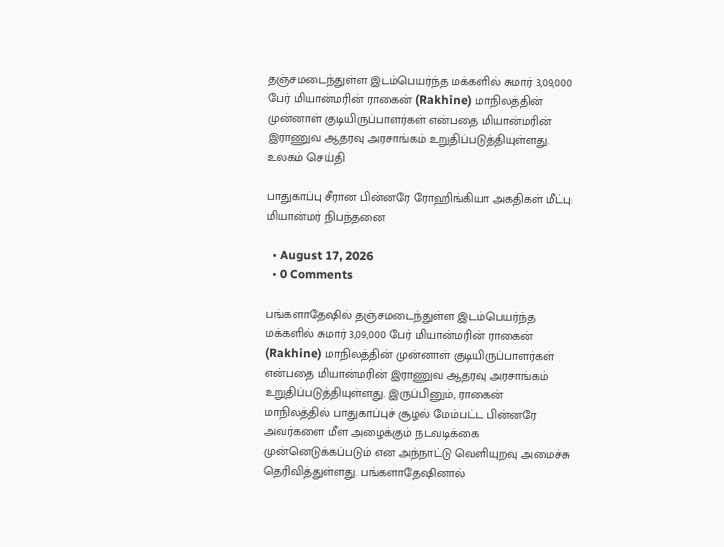தஞ்சமடைந்துள்ள இடம்பெயர்ந்த மக்களில் சுமார் 3,09,000 பேர் மியான்மரின் ராகைன் (Rakhine) மாநிலத்தின் முன்னாள் குடியிருப்பாளர்கள் என்பதை மியான்மரின் இராணுவ ஆதரவு அரசாங்கம் உறுதிப்படுத்தியுள்ளது. உலகம் செய்தி

பாதுகாப்பு சீரான பின்னரே ரோஹிங்கியா அகதிகள் மீட்பு: மியான்மர் நிபந்தனை

  • August 17, 2026
  • 0 Comments

பங்களாதேஷில் தஞ்சமடைந்துள்ள இடம்பெயர்ந்த மக்களில் சுமார் 3,09,000 பேர் மியான்மரின் ராகைன் (Rakhine) மாநிலத்தின் முன்னாள் குடியிருப்பாளர்கள் என்பதை மியான்மரின் இராணுவ ஆதரவு அரசாங்கம் உறுதிப்படுத்தியுள்ளது. இருப்பினும், ராகைன் மாநிலத்தில் பாதுகாப்புச் சூழல் மேம்பட்ட பின்னரே அவர்களை மீள அழைக்கும் நடவடிக்கை முன்னெடுக்கப்படும் என அந்நாட்டு வெளியுறவு அமைச்சு தெரிவித்துள்ளது. பங்களாதேஷினால்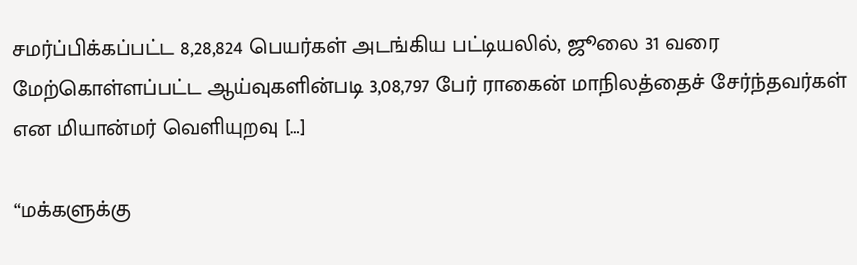சமர்ப்பிக்கப்பட்ட 8,28,824 பெயர்கள் அடங்கிய பட்டியலில், ஜூலை 31 வரை மேற்கொள்ளப்பட்ட ஆய்வுகளின்படி 3,08,797 பேர் ராகைன் மாநிலத்தைச் சேர்ந்தவர்கள் என மியான்மர் வெளியுறவு […]

“மக்களுக்கு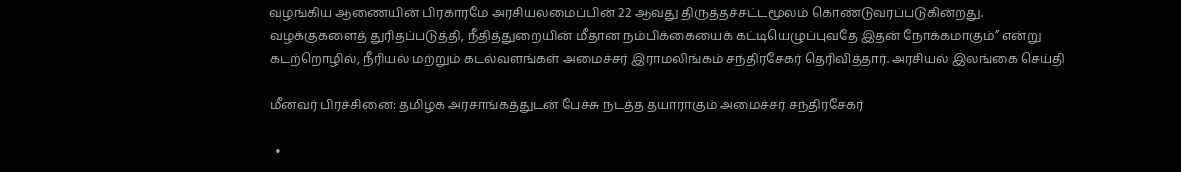வழங்கிய ஆணையின் பிரகாரமே அரசியலமைப்பின் 22 ஆவது திருத்தச்சட்டமூலம் கொண்டுவரப்படுகின்றது. வழக்குகளைத் துரிதப்படுத்தி, நீதித்துறையின் மீதான நம்பிக்கையைக் கட்டியெழுப்புவதே இதன் நோக்கமாகும்” என்று கடற்றொழில், நீரியல் மற்றும் கடல்வளங்கள் அமைச்சர் இராமலிங்கம் சந்திரசேகர் தெரிவித்தார். அரசியல் இலங்கை செய்தி

மீனவர் பிரச்சினை: தமிழக அரசாங்கத்துடன் பேச்சு நடத்த தயாராகும் அமைச்சர் சந்திரசேகர்

  •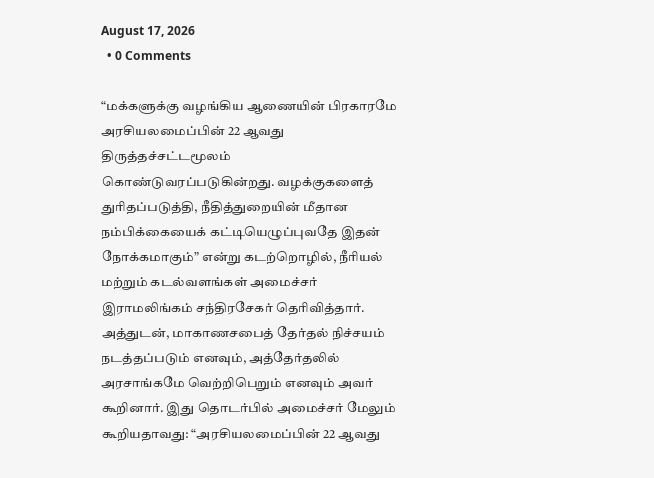August 17, 2026
  • 0 Comments

“மக்களுக்கு வழங்கிய ஆணையின் பிரகாரமே அரசியலமைப்பின் 22 ஆவது திருத்தச்சட்டமூலம் கொண்டுவரப்படுகின்றது. வழக்குகளைத் துரிதப்படுத்தி, நீதித்துறையின் மீதான நம்பிக்கையைக் கட்டியெழுப்புவதே இதன் நோக்கமாகும்” என்று கடற்றொழில், நீரியல் மற்றும் கடல்வளங்கள் அமைச்சர் இராமலிங்கம் சந்திரசேகர் தெரிவித்தார். அத்துடன், மாகாணசபைத் தேர்தல் நிச்சயம் நடத்தப்படும் எனவும், அத்தேர்தலில் அரசாங்கமே வெற்றிபெறும் எனவும் அவர் கூறினார். இது தொடர்பில் அமைச்சர் மேலும் கூறியதாவது: “அரசியலமைப்பின் 22 ஆவது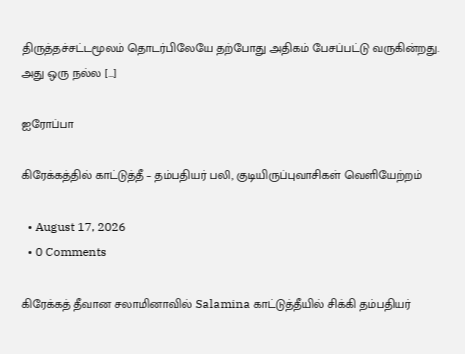திருத்தச்சட்டமூலம் தொடர்பிலேயே தற்போது அதிகம் பேசப்பட்டு வருகின்றது. அது ஒரு நல்ல […]

ஐரோப்பா

கிரேக்கத்தில் காட்டுத்தீ – தம்பதியர் பலி, குடியிருப்புவாசிகள் வெளியேற்றம்

  • August 17, 2026
  • 0 Comments

கிரேக்கத் தீவான சலாமினாவில் Salamina காட்டுத்தீயில் சிக்கி தம்பதியர்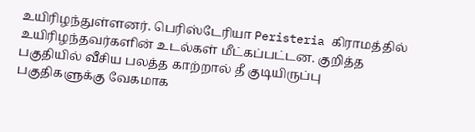உயிரிழந்துள்ளனர். பெரிஸ்டேரியா Peristeria கிராமத்தில் உயிரிழந்தவர்களின் உடல்கள் மீட்கப்பட்டன. குறித்த பகுதியில் வீசிய பலத்த காற்றால் தீ குடியிருப்பு பகுதிகளுக்கு வேகமாக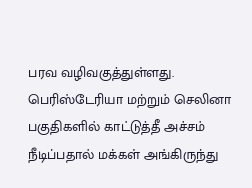பரவ வழிவகுத்துள்ளது. பெரிஸ்டேரியா மற்றும் செலினா பகுதிகளில் காட்டுத்தீ அச்சம் நீடிப்பதால் மக்கள் அங்கிருந்து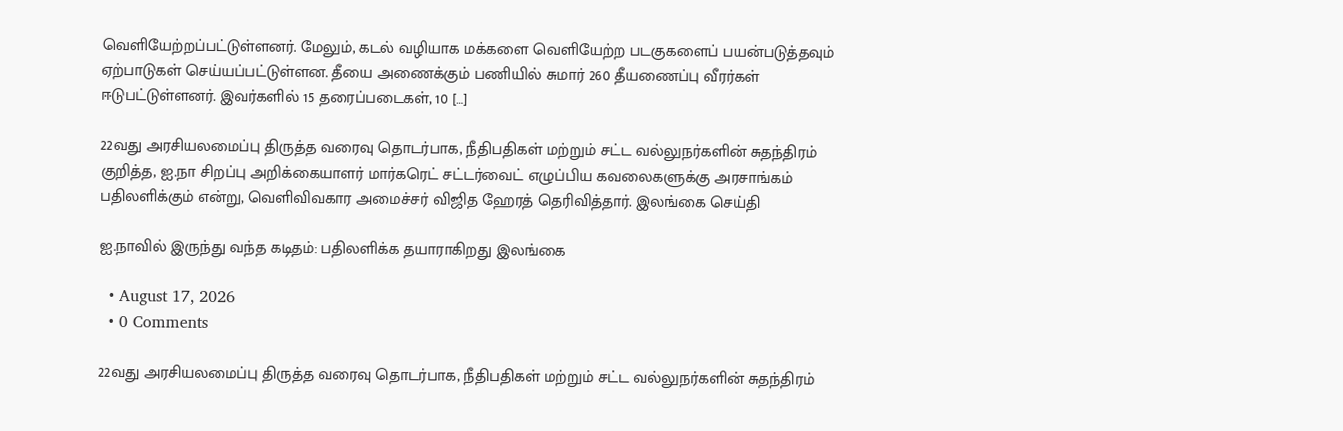வெளியேற்றப்பட்டுள்ளனர். மேலும், கடல் வழியாக மக்களை வெளியேற்ற படகுகளைப் பயன்படுத்தவும் ஏற்பாடுகள் செய்யப்பட்டுள்ளன. தீயை அணைக்கும் பணியில் சுமார் 260 தீயணைப்பு வீரர்கள் ஈடுபட்டுள்ளனர். இவர்களில் 15 தரைப்படைகள், 10 […]

22வது அரசியலமைப்பு திருத்த வரைவு தொடர்பாக, நீதிபதிகள் மற்றும் சட்ட வல்லுநர்களின் சுதந்திரம் குறித்த, ஐ.நா சிறப்பு அறிக்கையாளர் மார்கரெட் சட்டர்வைட் எழுப்பிய கவலைகளுக்கு அரசாங்கம் பதிலளிக்கும் என்று, வெளிவிவகார அமைச்சர் விஜித ஹேரத் தெரிவித்தார். இலங்கை செய்தி

ஐ.நாவில் இருந்து வந்த கடிதம்: பதிலளிக்க தயாராகிறது இலங்கை

  • August 17, 2026
  • 0 Comments

22வது அரசியலமைப்பு திருத்த வரைவு தொடர்பாக, நீதிபதிகள் மற்றும் சட்ட வல்லுநர்களின் சுதந்திரம்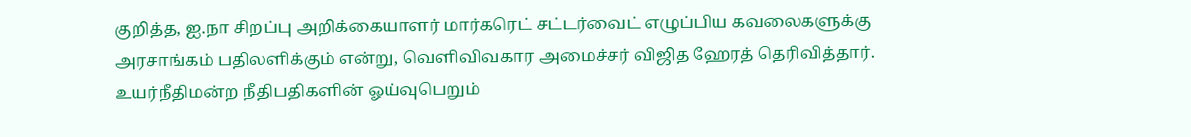குறித்த, ஐ.நா சிறப்பு அறிக்கையாளர் மார்கரெட் சட்டர்வைட் எழுப்பிய கவலைகளுக்கு அரசாங்கம் பதிலளிக்கும் என்று, வெளிவிவகார அமைச்சர் விஜித ஹேரத் தெரிவித்தார். உயர்நீதிமன்ற நீதிபதிகளின் ஓய்வுபெறும்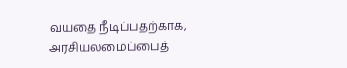வயதை நீடிப்பதற்காக, அரசியலமைப்பைத்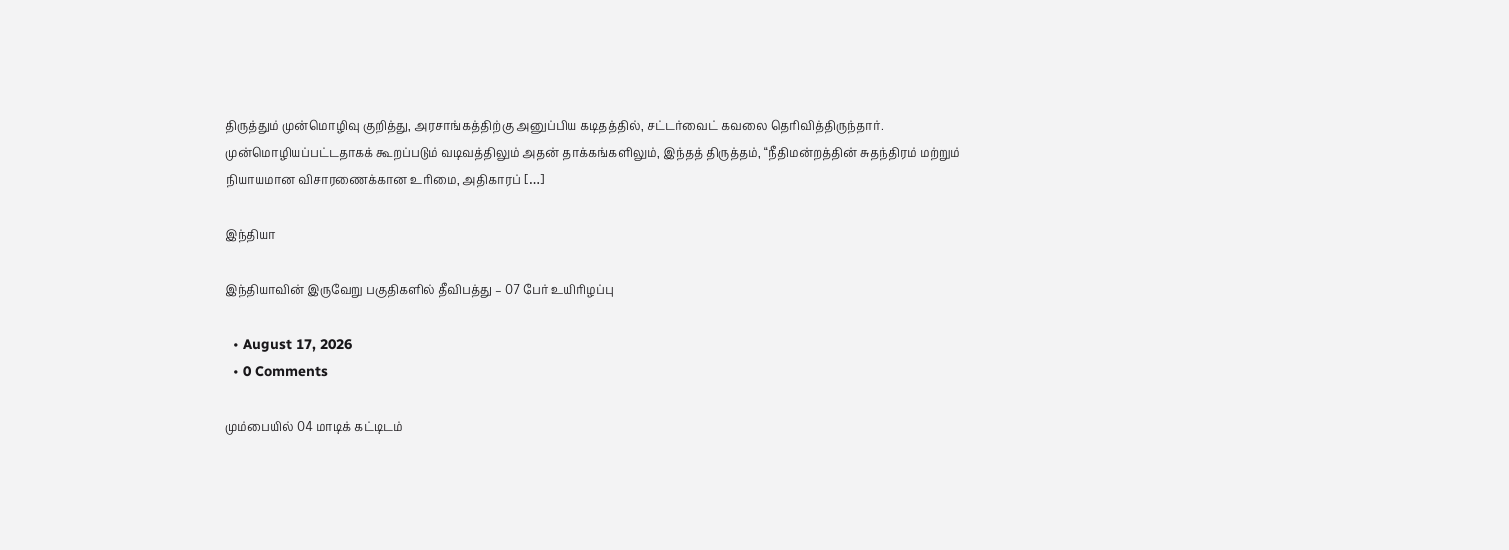திருத்தும் முன்மொழிவு குறித்து, அரசாங்கத்திற்கு அனுப்பிய கடிதத்தில், சட்டர்வைட் கவலை தெரிவித்திருந்தார். முன்மொழியப்பட்டதாகக் கூறப்படும் வடிவத்திலும் அதன் தாக்கங்களிலும், இந்தத் திருத்தம், “நீதிமன்றத்தின் சுதந்திரம் மற்றும் நியாயமான விசாரணைக்கான உரிமை, அதிகாரப் […]

இந்தியா

இந்தியாவின் இருவேறு பகுதிகளில் தீவிபத்து – 07 பேர் உயிரிழப்பு

  • August 17, 2026
  • 0 Comments

மும்பையில் 04 மாடிக் கட்டிடம்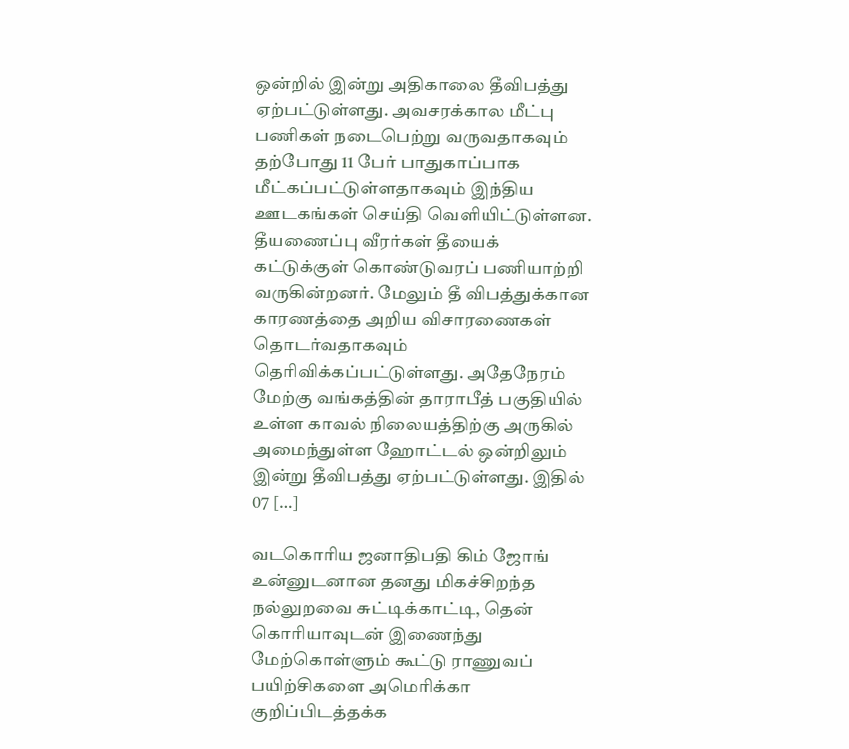ஒன்றில் இன்று அதிகாலை தீவிபத்து ஏற்பட்டுள்ளது. அவசரக்கால மீட்பு பணிகள் நடைபெற்று வருவதாகவும் தற்போது 11 பேர் பாதுகாப்பாக மீட்கப்பட்டுள்ளதாகவும் இந்திய ஊடகங்கள் செய்தி வெளியிட்டுள்ளன. தீயணைப்பு வீரர்கள் தீயைக் கட்டுக்குள் கொண்டுவரப் பணியாற்றி வருகின்றனர். மேலும் தீ விபத்துக்கான காரணத்தை அறிய விசாரணைகள் தொடர்வதாகவும் தெரிவிக்கப்பட்டுள்ளது. அதேநேரம் மேற்கு வங்கத்தின் தாராபீத் பகுதியில் உள்ள காவல் நிலையத்திற்கு அருகில் அமைந்துள்ள ஹோட்டல் ஒன்றிலும் இன்று தீவிபத்து ஏற்பட்டுள்ளது. இதில்  07 […]

வடகொரிய ஜனாதிபதி கிம் ஜோங் உன்னுடனான தனது மிகச்சிறந்த நல்லுறவை சுட்டிக்காட்டி, தென் கொரியாவுடன் இணைந்து மேற்கொள்ளும் கூட்டு ராணுவப் பயிற்சிகளை அமெரிக்கா குறிப்பிடத்தக்க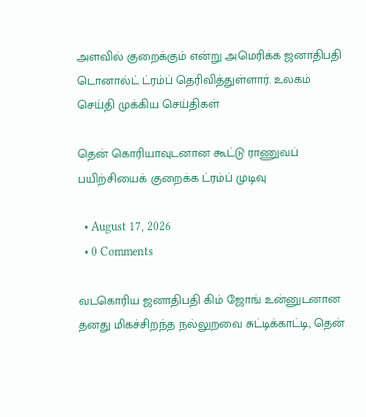அளவில் குறைக்கும் என்று அமெரிக்க ஜனாதிபதி டொனால்ட் ட்ரம்ப் தெரிவித்துள்ளார். உலகம் செய்தி முக்கிய செய்திகள்

தென் கொரியாவுடனான கூட்டு ராணுவப் பயிற்சியைக் குறைக்க ட்ரம்ப் முடிவு

  • August 17, 2026
  • 0 Comments

வடகொரிய ஜனாதிபதி கிம் ஜோங் உன்னுடனான தனது மிகச்சிறந்த நல்லுறவை சுட்டிக்காட்டி, தென்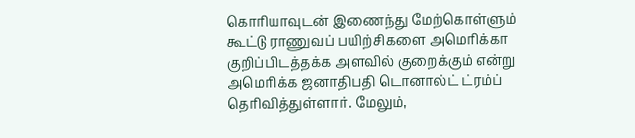கொரியாவுடன் இணைந்து மேற்கொள்ளும் கூட்டு ராணுவப் பயிற்சிகளை அமெரிக்கா குறிப்பிடத்தக்க அளவில் குறைக்கும் என்று அமெரிக்க ஜனாதிபதி டொனால்ட் ட்ரம்ப் தெரிவித்துள்ளார். மேலும்,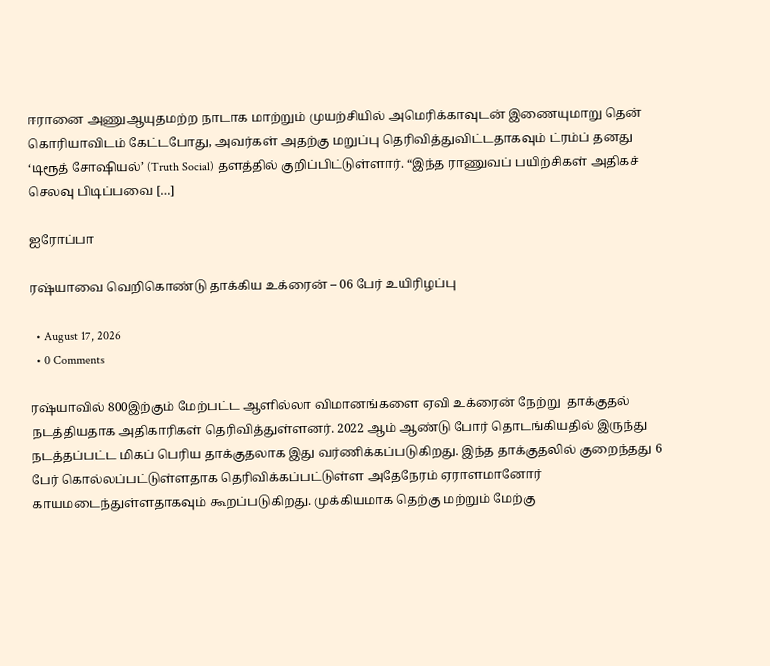ஈரானை அணுஆயுதமற்ற நாடாக மாற்றும் முயற்சியில் அமெரிக்காவுடன் இணையுமாறு தென் கொரியாவிடம் கேட்டபோது, அவர்கள் அதற்கு மறுப்பு தெரிவித்துவிட்டதாகவும் ட்ரம்ப் தனது ‘டிரூத் சோஷியல்’ (Truth Social) தளத்தில் குறிப்பிட்டுள்ளார். “இந்த ராணுவப் பயிற்சிகள் அதிகச் செலவு பிடிப்பவை […]

ஐரோப்பா

ரஷ்யாவை வெறிகொண்டு தாக்கிய உக்ரைன் – 06 பேர் உயிரிழப்பு

  • August 17, 2026
  • 0 Comments

ரஷ்யாவில் 800இற்கும் மேற்பட்ட ஆளில்லா விமானங்களை ஏவி உக்ரைன் நேற்று  தாக்குதல் நடத்தியதாக அதிகாரிகள் தெரிவித்துள்ளனர். 2022 ஆம் ஆண்டு போர் தொடங்கியதில் இருந்து நடத்தப்பட்ட மிகப் பெரிய தாக்குதலாக இது வர்ணிக்கப்படுகிறது. இந்த தாக்குதலில் குறைந்தது 6 பேர் கொல்லப்பட்டுள்ளதாக தெரிவிக்கப்பட்டுள்ள அதேநேரம் ஏராளமானோர் காயமடைந்துள்ளதாகவும் கூறப்படுகிறது. முக்கியமாக தெற்கு மற்றும் மேற்கு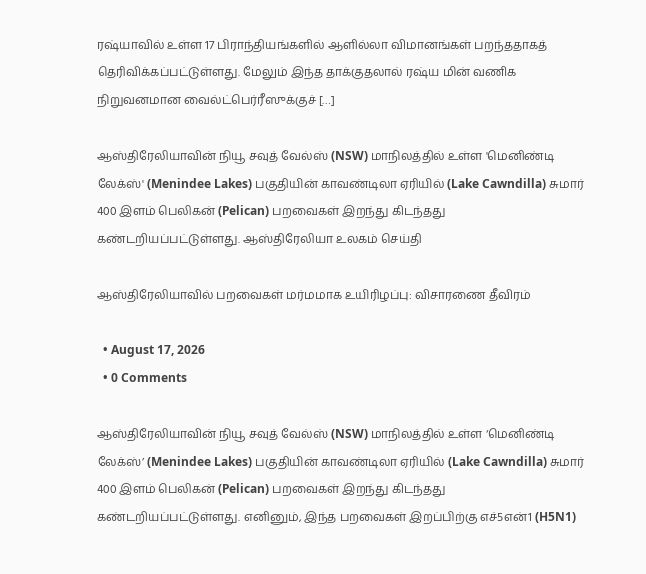ரஷ்யாவில் உள்ள 17 பிராந்தியங்களில் ஆளில்லா விமானங்கள் பறந்ததாகத் தெரிவிக்கப்பட்டுள்ளது. மேலும் இந்த தாக்குதலால் ரஷ்ய மின் வணிக நிறுவனமான வைல்ட்பெர்ரீஸுக்குச் […]

ஆஸ்திரேலியாவின் நியூ சவுத் வேல்ஸ் (NSW) மாநிலத்தில் உள்ள 'மெனிண்டி லேக்ஸ்' (Menindee Lakes) பகுதியின் காவண்டிலா ஏரியில் (Lake Cawndilla) சுமார் 400 இளம் பெலிகன் (Pelican) பறவைகள் இறந்து கிடந்தது கண்டறியப்பட்டுள்ளது. ஆஸ்திரேலியா உலகம் செய்தி

ஆஸ்திரேலியாவில் பறவைகள் மர்மமாக உயிரிழப்பு: விசாரணை தீவிரம்

  • August 17, 2026
  • 0 Comments

ஆஸ்திரேலியாவின் நியூ சவுத் வேல்ஸ் (NSW) மாநிலத்தில் உள்ள ‘மெனிண்டி லேக்ஸ்’ (Menindee Lakes) பகுதியின் காவண்டிலா ஏரியில் (Lake Cawndilla) சுமார் 400 இளம் பெலிகன் (Pelican) பறவைகள் இறந்து கிடந்தது கண்டறியப்பட்டுள்ளது. எனினும், இந்த பறவைகள் இறப்பிற்கு எச்5என்1 (H5N1)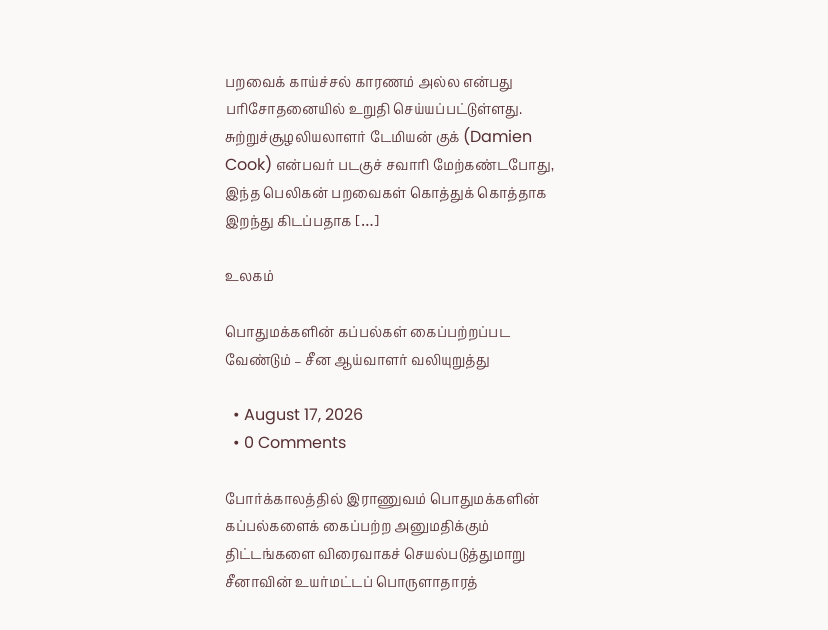பறவைக் காய்ச்சல் காரணம் அல்ல என்பது பரிசோதனையில் உறுதி செய்யப்பட்டுள்ளது. சுற்றுச்சூழலியலாளர் டேமியன் குக் (Damien Cook) என்பவர் படகுச் சவாரி மேற்கண்டபோது, இந்த பெலிகன் பறவைகள் கொத்துக் கொத்தாக இறந்து கிடப்பதாக […]

உலகம்

பொதுமக்களின் கப்பல்கள் கைப்பற்றப்பட வேண்டும் – சீன ஆய்வாளர் வலியுறுத்து

  • August 17, 2026
  • 0 Comments

போர்க்காலத்தில் இராணுவம் பொதுமக்களின் கப்பல்களைக் கைப்பற்ற அனுமதிக்கும் திட்டங்களை விரைவாகச் செயல்படுத்துமாறு சீனாவின் உயர்மட்டப் பொருளாதாரத்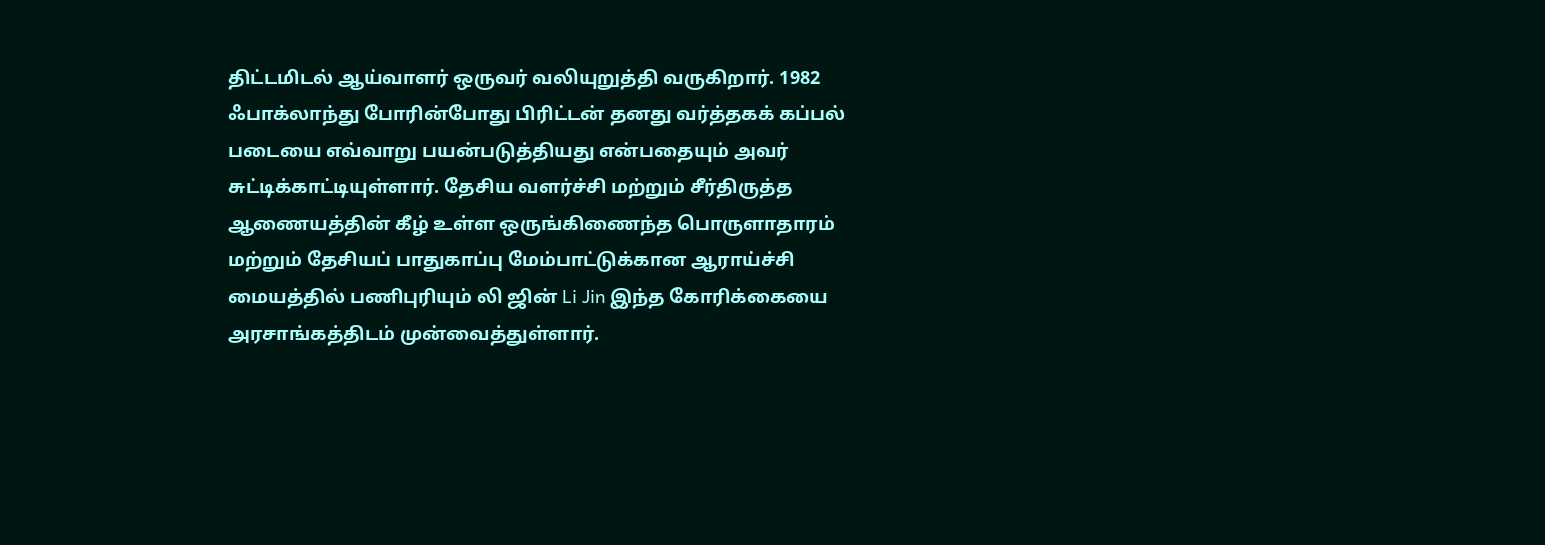திட்டமிடல் ஆய்வாளர் ஒருவர் வலியுறுத்தி வருகிறார். 1982 ஃபாக்லாந்து போரின்போது பிரிட்டன் தனது வர்த்தகக் கப்பல் படையை எவ்வாறு பயன்படுத்தியது என்பதையும் அவர் சுட்டிக்காட்டியுள்ளார். தேசிய வளர்ச்சி மற்றும் சீர்திருத்த ஆணையத்தின் கீழ் உள்ள ஒருங்கிணைந்த பொருளாதாரம் மற்றும் தேசியப் பாதுகாப்பு மேம்பாட்டுக்கான ஆராய்ச்சி மையத்தில் பணிபுரியும் லி ஜின் Li Jin இந்த கோரிக்கையை அரசாங்கத்திடம் முன்வைத்துள்ளார்.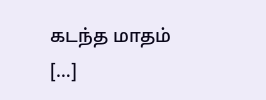கடந்த மாதம் […]